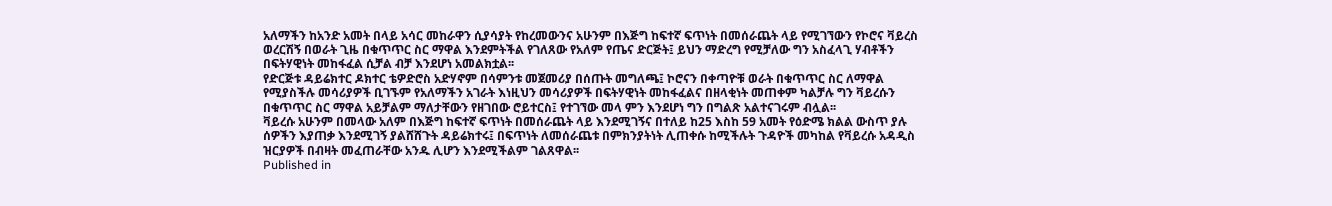አለማችን ከአንድ አመት በላይ አሳር መከራዋን ሲያሳያት የከረመውንና አሁንም በእጅግ ከፍተኛ ፍጥነት በመሰራጨት ላይ የሚገኘውን የኮሮና ቫይረስ ወረርሽኝ በወራት ጊዜ በቁጥጥር ስር ማዋል እንደምትችል የገለጸው የአለም የጤና ድርጅት፤ ይህን ማድረግ የሚቻለው ግን አስፈላጊ ሃብቶችን በፍትሃዊነት መከፋፈል ሲቻል ብቻ እንደሆነ አመልክቷል፡፡
የድርጅቱ ዳይሬክተር ዶክተር ቴዎድሮስ አድሃኖም በሳምንቱ መጀመሪያ በሰጡት መግለጫ፤ ኮሮናን በቀጣዮቹ ወራት በቁጥጥር ስር ለማዋል የሚያስችሉ መሳሪያዎች ቢገኙም የአለማችን አገራት እነዚህን መሳሪያዎች በፍትሃዊነት መከፋፈልና በዘላቂነት መጠቀም ካልቻሉ ግን ቫይረሱን በቁጥጥር ስር ማዋል አይቻልም ማለታቸውን የዘገበው ሮይተርስ፤ የተገኘው መላ ምን እንደሆነ ግን በግልጽ አልተናገሩም ብሏል፡፡
ቫይረሱ አሁንም በመላው አለም በእጅግ ከፍተኛ ፍጥነት በመሰራጨት ላይ እንደሚገኝና በተለይ ከ25 እስከ 59 አመት የዕድሜ ክልል ውስጥ ያሉ ሰዎችን እያጠቃ እንደሚገኝ ያልሸሸጉት ዳይሬክተሩ፤ በፍጥነት ለመሰራጨቱ በምክንያትነት ሊጠቀሱ ከሚችሉት ጉዳዮች መካከል የቫይረሱ አዳዲስ ዝርያዎች በብዛት መፈጠራቸው አንዱ ሊሆን እንደሚችልም ገልጸዋል፡፡
Published in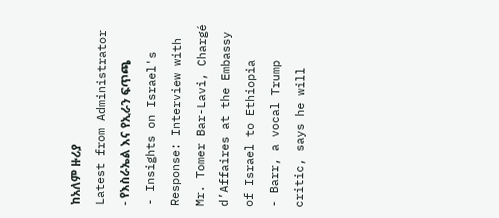ከአለም ዙሪያ
Latest from Administrator
- የእስራኤል እና የኢራን ፍጥጫ
- Insights on Israel's Response: Interview with Mr. Tomer Bar-Lavi, Chargé d’Affaires at the Embassy of Israel to Ethiopia
- Barr, a vocal Trump critic, says he will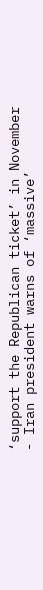‘support the Republican ticket’ in November
- Iran president warns of ‘massive’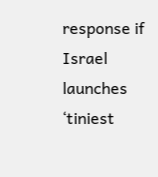response if Israel launches ‘tiniest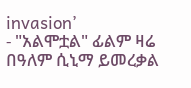invasion’
- "አልሞቷል" ፊልም ዛሬ በዓለም ሲኒማ ይመረቃል